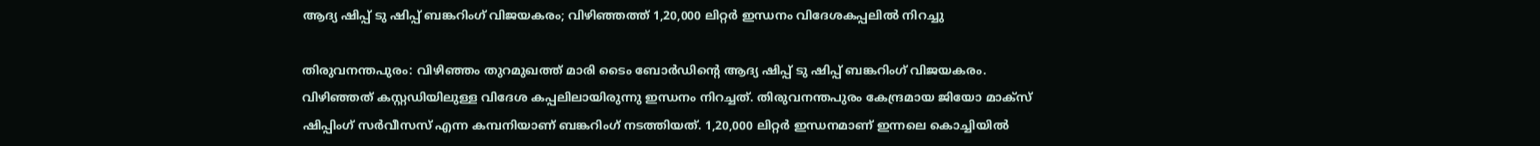ആദ്യ ഷിപ്പ് ടു ഷിപ്പ് ബങ്കറിംഗ് വിജയകരം; വിഴിഞ്ഞത്ത് 1,20,000 ലിറ്റർ ഇന്ധനം വിദേശകപ്പലിൽ നിറച്ചു

തിരുവനന്തപുരം: വിഴിഞ്ഞം തുറമുഖത്ത് മാരി ടൈം ബോർഡിന്റെ ആദ്യ ഷിപ്പ് ടു ഷിപ്പ് ബങ്കറിംഗ് വിജയകരം. വിഴിഞ്ഞത് കസ്റ്റഡിയിലുള്ള വിദേശ കപ്പലിലായിരുന്നു ഇന്ധനം നിറച്ചത്. തിരുവനന്തപുരം കേന്ദ്രമായ ജിയോ മാക്സ് ഷിപ്പിംഗ് സർവീസസ് എന്ന കമ്പനിയാണ് ബങ്കറിംഗ് നടത്തിയത്. 1,20,000 ലിറ്റർ ഇന്ധനമാണ് ഇന്നലെ കൊച്ചിയിൽ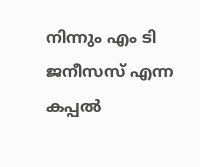നിന്നും എം ടി ജനീസസ് എന്ന കപ്പൽ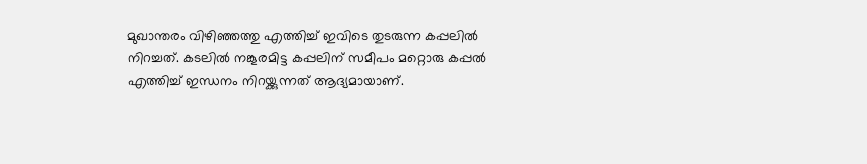മുഖാന്തരം വിഴിഞ്ഞത്തു എത്തിച്ച് ഇവിടെ തുടരുന്ന കപ്പലിൽ നിറച്ചത്. കടലിൽ നങ്കൂരമിട്ട കപ്പലിന് സമീപം മറ്റൊരു കപ്പൽ എത്തിച്ച് ഇന്ധനം നിറയ്ക്കുന്നത് ആദ്യമായാണ്.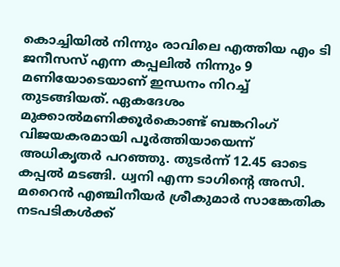കൊച്ചിയിൽ നിന്നും രാവിലെ എത്തിയ എം ടി ജനീസസ് എന്ന കപ്പലിൽ നിന്നും 9 മണിയോടെയാണ് ഇന്ധനം നിറച്ച് തുടങ്ങിയത്. ഏകദേശം മുക്കാൽമണിക്കൂർകൊണ്ട് ബങ്കറിംഗ് വിജയകരമായി പൂർത്തിയായെന്ന് അധികൃതർ പറഞ്ഞു. തുടർന്ന് 12.45 ഓടെ കപ്പൽ മടങ്ങി. ധ്വനി എന്ന ടാഗിന്റെ അസി. മറൈൻ എഞ്ചിനീയർ ശ്രീകുമാർ സാങ്കേതിക നടപടികൾക്ക്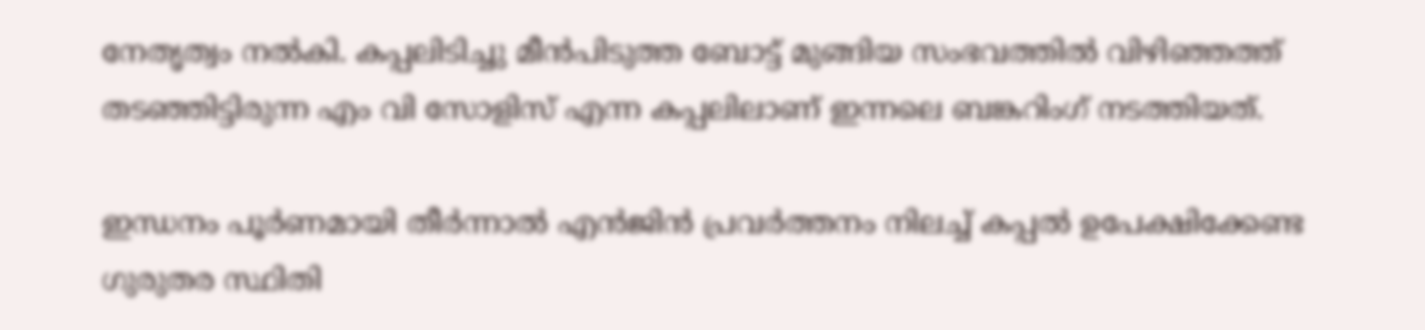നേതൃത്വം നൽകി. കപ്പലിടിച്ചു മീൻപിടുത്ത ബോട്ട് മുങ്ങിയ സംഭവത്തിൽ വിഴിഞ്ഞത്ത് തടഞ്ഞിട്ടിരുന്ന എം വി സോളിസ് എന്ന കപ്പലിലാണ് ഇന്നലെ ബങ്കറിംഗ് നടത്തിയത്.

ഇന്ധനം പൂർണമായി തീർന്നാൽ എൻജിൻ പ്രവർത്തനം നിലച്ച് കപ്പൽ ഉപേക്ഷിക്കേണ്ട ഗുരുതര സ്ഥിതി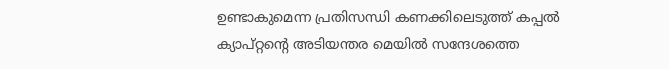ഉണ്ടാകുമെന്ന പ്രതിസന്ധി കണക്കിലെടുത്ത് കപ്പൽ ക്യാപ്റ്റന്റെ അടിയന്തര മെയിൽ സന്ദേശത്തെ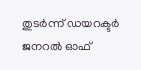തുടർന്ന് ഡയറക്ടർ ജനറൽ ഓഫ്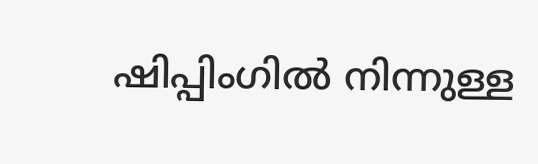ഷിപ്പിംഗിൽ നിന്നുള്ള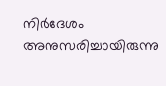നിർദേശം അനുസരിച്ചായിരുന്നു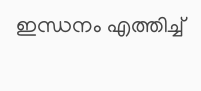ഇന്ധനം എത്തിച്ച്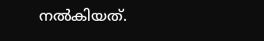നൽകിയത്.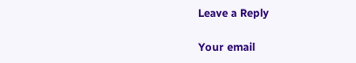Leave a Reply

Your email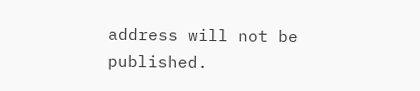address will not be published.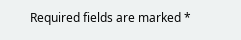Required fields are marked *